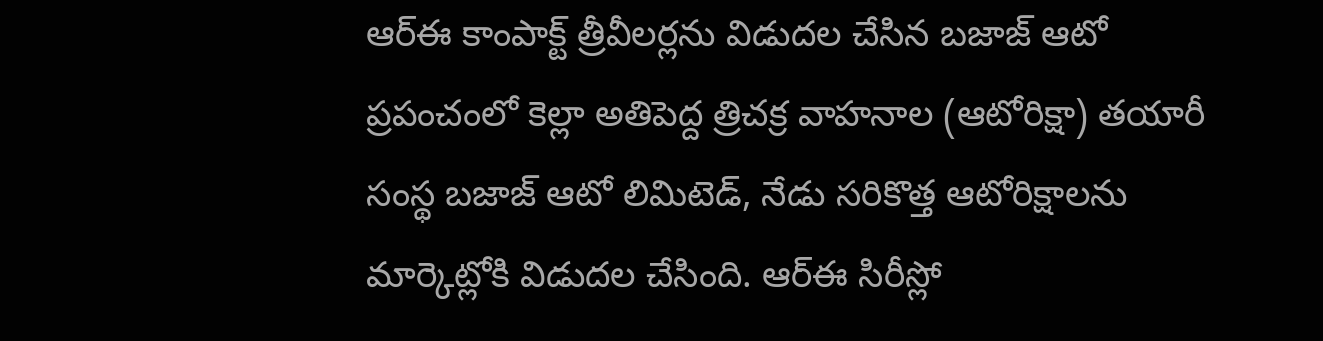ఆర్ఈ కాంపాక్ట్ త్రీవీలర్లను విడుదల చేసిన బజాజ్ ఆటో
ప్రపంచంలో కెల్లా అతిపెద్ద త్రిచక్ర వాహనాల (ఆటోరిక్షా) తయారీ సంస్థ బజాజ్ ఆటో లిమిటెడ్, నేడు సరికొత్త ఆటోరిక్షాలను మార్కెట్లోకి విడుదల చేసింది. ఆర్ఈ సిరీస్లో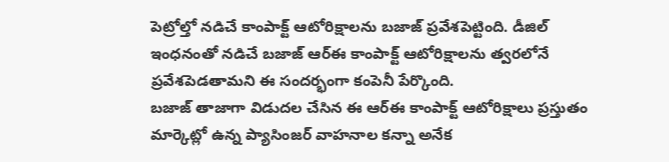పెట్రోల్తో నడిచే కాంపాక్ట్ ఆటోరిక్షాలను బజాజ్ ప్రవేశపెట్టింది. డీజిల్ ఇంధనంతో నడిచే బజాజ్ ఆర్ఈ కాంపాక్ట్ ఆటోరిక్షాలను త్వరలోనే ప్రవేశపెడతామని ఈ సందర్భంగా కంపెనీ పేర్కొంది.
బజాజ్ తాజాగా విడుదల చేసిన ఈ ఆర్ఈ కాంపాక్ట్ ఆటోరిక్షాలు ప్రస్తుతం మార్కెట్లో ఉన్న ప్యాసింజర్ వాహనాల కన్నా అనేక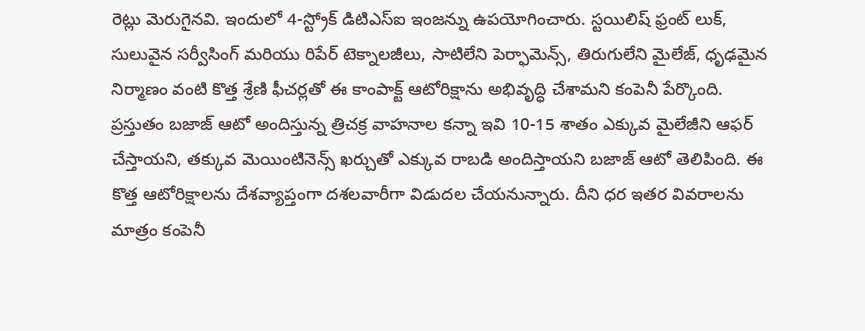రెట్లు మెరుగైనవి. ఇందులో 4-స్ట్రోక్ డిటిఎస్ఐ ఇంజన్ను ఉపయోగించారు. స్టయిలిష్ ఫ్రంట్ లుక్, సులువైన సర్వీసింగ్ మరియు రిపేర్ టెక్నాలజీలు, సాటిలేని పెర్ఫామెన్స్, తిరుగులేని మైలేజ్, ధృఢమైన నిర్మాణం వంటి కొత్త శ్రేణి ఫీచర్లతో ఈ కాంపాక్ట్ ఆటోరిక్షాను అభివృద్ధి చేశామని కంపెనీ పేర్కొంది.
ప్రస్తుతం బజాజ్ ఆటో అందిస్తున్న త్రిచక్ర వాహనాల కన్నా ఇవి 10-15 శాతం ఎక్కువ మైలేజీని ఆఫర్ చేస్తాయని, తక్కువ మెయింటినెన్స్ ఖర్చుతో ఎక్కువ రాబడి అందిస్తాయని బజాజ్ ఆటో తెలిపింది. ఈ కొత్త ఆటోరిక్షాలను దేశవ్యాప్తంగా దశలవారీగా విడుదల చేయనున్నారు. దీని ధర ఇతర వివరాలను మాత్రం కంపెనీ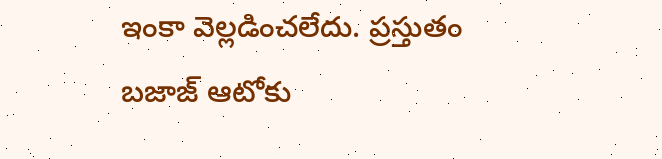ఇంకా వెల్లడించలేదు. ప్రస్తుతం బజాజ్ ఆటోకు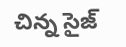చిన్న సైజ్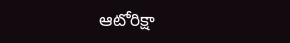ఆటోరిక్షా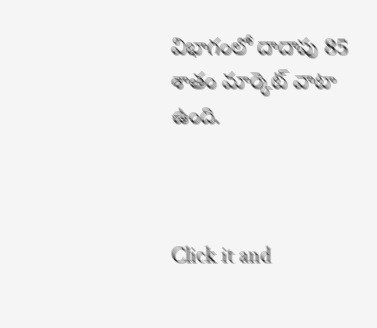విభాగంలో దాదాపు 85 శాతం మార్కెట్ వాటా ఉంది.



Click it and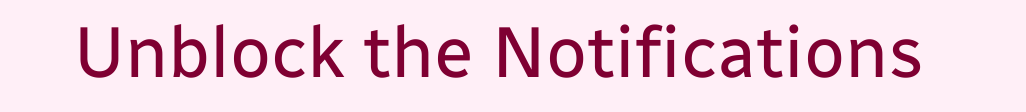Unblock the Notifications